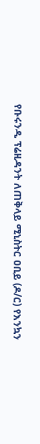የቡሩንዲ ፕሬዚዳንት ለጠቅላይ ሚኒስትር ዐቢይ (ዶ/ር) የእንኳን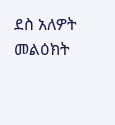ደስ አለዎት መልዕክት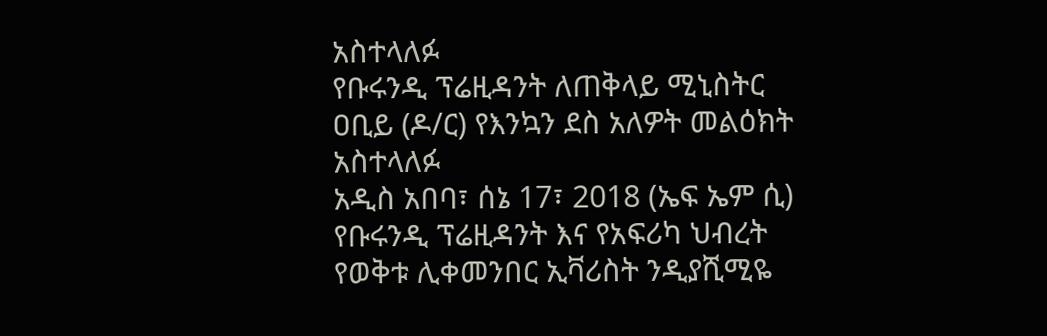አስተላለፉ
የቡሩንዲ ፕሬዚዳንት ለጠቅላይ ሚኒስትር ዐቢይ (ዶ/ር) የእንኳን ደስ አለዎት መልዕክት አስተላለፉ
አዲስ አበባ፣ ሰኔ 17፣ 2018 (ኤፍ ኤም ሲ) የቡሩንዲ ፕሬዚዳንት እና የአፍሪካ ህብረት የወቅቱ ሊቀመንበር ኢቫሪስት ንዲያሺሚዬ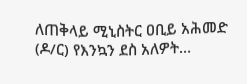ለጠቅላይ ሚኒስትር ዐቢይ አሕመድ (ዶ/ር) የእንኳን ደስ አለዎት…